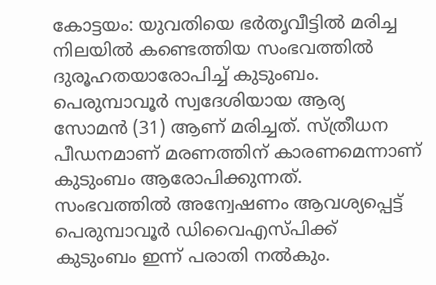കോട്ടയം: യുവതിയെ ഭർതൃവീട്ടിൽ മരിച്ച നിലയിൽ കണ്ടെത്തിയ സംഭവത്തിൽ ദുരൂഹതയാരോപിച്ച് കുടുംബം. പെരുമ്പാവൂർ സ്വദേശിയായ ആര്യ സോമൻ (31) ആണ് മരിച്ചത്. സ്ത്രീധന പീഡനമാണ് മരണത്തിന് കാരണമെന്നാണ് കുടുംബം ആരോപിക്കുന്നത്. സംഭവത്തിൽ അന്വേഷണം ആവശ്യപ്പെട്ട് പെരുമ്പാവൂർ ഡിവൈഎസ്പിക്ക് കുടുംബം ഇന്ന് പരാതി നൽകും.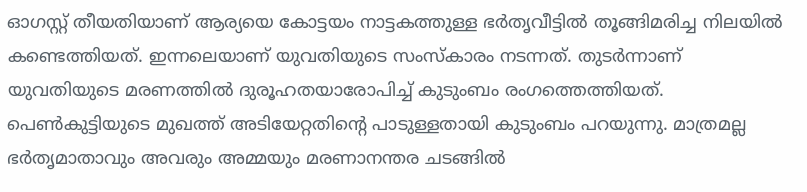ഓഗസ്റ്റ് തീയതിയാണ് ആര്യയെ കോട്ടയം നാട്ടകത്തുള്ള ഭർതൃവീട്ടിൽ തൂങ്ങിമരിച്ച നിലയിൽ കണ്ടെത്തിയത്. ഇന്നലെയാണ് യുവതിയുടെ സംസ്കാരം നടന്നത്. തുടർന്നാണ് യുവതിയുടെ മരണത്തിൽ ദുരൂഹതയാരോപിച്ച് കുടുംബം രംഗത്തെത്തിയത്. പെൺകുട്ടിയുടെ മുഖത്ത് അടിയേറ്റതിന്റെ പാടുള്ളതായി കുടുംബം പറയുന്നു. മാത്രമല്ല ഭർതൃമാതാവും അവരും അമ്മയും മരണാനന്തര ചടങ്ങിൽ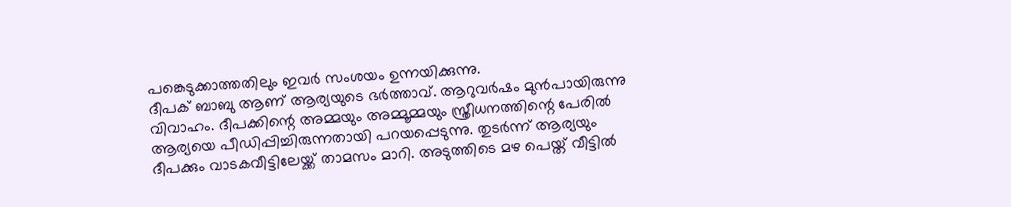പങ്കെടുക്കാത്തതിലും ഇവർ സംശയം ഉന്നയിക്കുന്നു.
ദീപക് ബാബു ആണ് ആര്യയുടെ ഭർത്താവ്. ആറുവർഷം മുൻപായിരുന്നു വിവാഹം. ദീപക്കിന്റെ അമ്മയും അമ്മൂമ്മയും സ്ത്രീധനത്തിന്റെ പേരിൽ ആര്യയെ പീഡിപ്പിച്ചിരുന്നതായി പറയപ്പെടുന്നു. തുടർന്ന് ആര്യയും ദീപക്കും വാടകവീട്ടിലേയ്ക്ക് താമസം മാറി. അടുത്തിടെ മഴ പെയ്ത് വീട്ടിൽ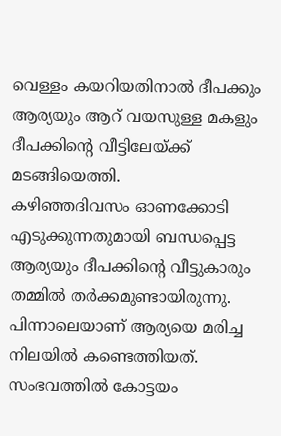വെള്ളം കയറിയതിനാൽ ദീപക്കും ആര്യയും ആറ് വയസുള്ള മകളും ദീപക്കിന്റെ വീട്ടിലേയ്ക്ക് മടങ്ങിയെത്തി.
കഴിഞ്ഞദിവസം ഓണക്കോടി എടുക്കുന്നതുമായി ബന്ധപ്പെട്ട ആര്യയും ദീപക്കിന്റെ വീട്ടുകാരും തമ്മിൽ തർക്കമുണ്ടായിരുന്നു. പിന്നാലെയാണ് ആര്യയെ മരിച്ച നിലയിൽ കണ്ടെത്തിയത്. സംഭവത്തിൽ കോട്ടയം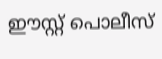ഈസ്റ്റ് പൊലീസ്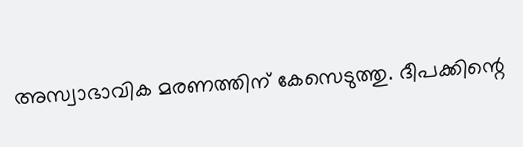അസ്വാഭാവിക മരണത്തിന് കേസെടുത്തു. ദീപക്കിന്റെ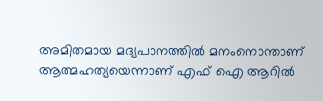അമിതമായ മദ്യപാനത്തിൽ മനംനൊന്താണ് ആത്മഹത്യയെന്നാണ് എഫ് ഐ ആറിൽ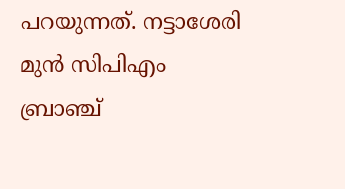പറയുന്നത്. നട്ടാശേരി മുൻ സിപിഎം ബ്രാഞ്ച്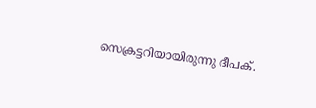സെക്രട്ടറിയായിരുന്നു ദീപക്.